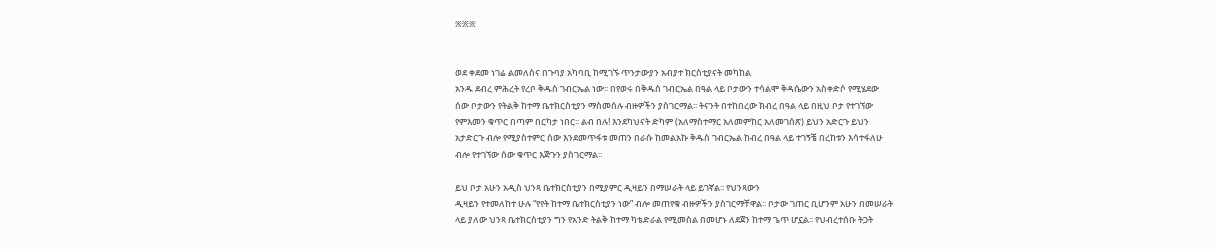፠፠፠


ወደ ቀደመ ነገሬ ልመለስና በጉባያ አካባቢ ከሚገኙ ጥንታውያን አብያተ ክርስቲያናት መካከል
አንዱ ደብረ ምሕረት የረቦ ቅዱስ ገብርኤል ነው፡፡ በየወሩ በቅዱስ ገብርኤል በዓል ላይ ቦታውን ተሳልሞ ቅዳሴውን አስቀድሶ የሚሄደው
ሰው ቦታውን የትልቅ ከተማ ቤተክርስቲያን ማስመሰሉ ብዙዎችን ያስገርማል፡፡ ትናንት በተከበረው ክብረ በዓል ላይ በዚህ ቦታ የተገኘው
የምእመን ቁጥር በጣም በርካታ ነበር፡፡ ልብ በሉ! እንደካህናት ድካም (አለማስተማር አለመምከር አለመገሰጽ) ይህን አድርጉ ይህን
አታድርጉ ብሎ የሚያስተምር ሰው እንደመጥፋቱ መጠን በራሱ ከመልአኩ ቅዱስ ገብርኤል ከብረ በዓል ላይ ተገኝቼ በረከቱን እሳተፋለሁ
ብሎ የተገኘው ሰው ቁጥር እጅጉን ያስገርማል፡፡

ይህ ቦታ አሁን አዲስ ህንጻ ቤተክርስቲያን በሚያምር ዲዛይን በማሠራት ላይ ይገኛል፡፡ የህንጻውን
ዲዛይን የተመለከተ ሁሉ “የየት ከተማ ቤተክርስቲያን ነው” ብሎ መጠየቁ ብዙዎችን ያስገርማቸዋል፡፡ ቦታው ገጠር ቢሆንም አሁን በመሠራት
ላይ ያለው ህንጻ ቤተክርስቲያን ግን የአንድ ትልቅ ከተማ ካቴድራል የሚመስል በመሆኑ ለደጀን ከተማ ጌጥ ሆኗል፡፡ የህብረተሰቡ ትጋት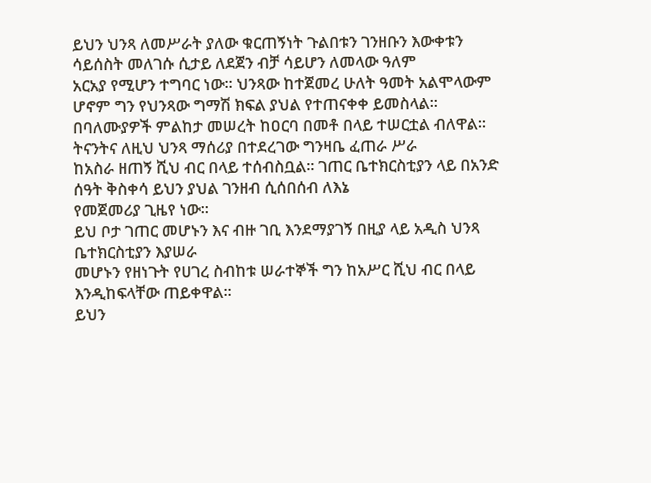ይህን ህንጻ ለመሥራት ያለው ቁርጠኝነት ጉልበቱን ገንዘቡን እውቀቱን ሳይሰስት መለገሱ ሲታይ ለደጀን ብቻ ሳይሆን ለመላው ዓለም
አርአያ የሚሆን ተግባር ነው፡፡ ህንጻው ከተጀመረ ሁለት ዓመት አልሞላውም ሆኖም ግን የህንጻው ግማሽ ክፍል ያህል የተጠናቀቀ ይመስላል፡፡
በባለሙያዎች ምልከታ መሠረት ከዐርባ በመቶ በላይ ተሠርቷል ብለዋል፡፡ ትናንትና ለዚህ ህንጻ ማሰሪያ በተደረገው ግንዛቤ ፈጠራ ሥራ
ከአስራ ዘጠኝ ሺህ ብር በላይ ተሰብስቧል፡፡ ገጠር ቤተክርስቲያን ላይ በአንድ ሰዓት ቅስቀሳ ይህን ያህል ገንዘብ ሲሰበሰብ ለእኔ
የመጀመሪያ ጊዜየ ነው፡፡
ይህ ቦታ ገጠር መሆኑን እና ብዙ ገቢ እንደማያገኝ በዚያ ላይ አዲስ ህንጻ ቤተክርስቲያን እያሠራ
መሆኑን የዘነጉት የሀገረ ስብከቱ ሠራተኞች ግን ከአሥር ሺህ ብር በላይ እንዲከፍላቸው ጠይቀዋል፡፡
ይህን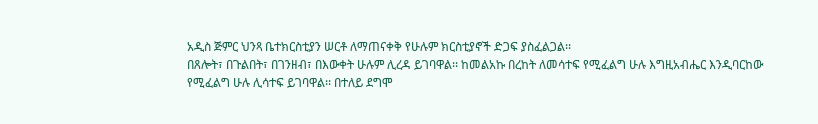አዲስ ጅምር ህንጻ ቤተክርስቲያን ሠርቶ ለማጠናቀቅ የሁሉም ክርስቲያኖች ድጋፍ ያስፈልጋል፡፡
በጸሎት፣ በጉልበት፣ በገንዘብ፣ በእውቀት ሁሉም ሊረዳ ይገባዋል፡፡ ከመልአኩ በረከት ለመሳተፍ የሚፈልግ ሁሉ እግዚአብሔር እንዲባርከው
የሚፈልግ ሁሉ ሊሳተፍ ይገባዋል፡፡ በተለይ ደግሞ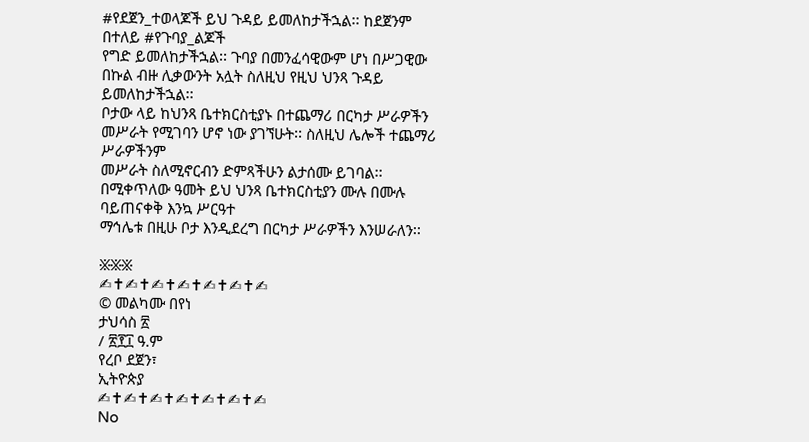#የደጀን_ተወላጆች ይህ ጉዳይ ይመለከታችኋል፡፡ ከደጀንም በተለይ #የጉባያ_ልጆች
የግድ ይመለከታችኋል፡፡ ጉባያ በመንፈሳዊውም ሆነ በሥጋዊው በኩል ብዙ ሊቃውንት አሏት ስለዚህ የዚህ ህንጻ ጉዳይ ይመለከታችኋል፡፡
ቦታው ላይ ከህንጻ ቤተክርስቲያኑ በተጨማሪ በርካታ ሥራዎችን መሥራት የሚገባን ሆኖ ነው ያገኘሁት፡፡ ስለዚህ ሌሎች ተጨማሪ ሥራዎችንም
መሥራት ስለሚኖርብን ድምጻችሁን ልታሰሙ ይገባል፡፡ በሚቀጥለው ዓመት ይህ ህንጻ ቤተክርስቲያን ሙሉ በሙሉ ባይጠናቀቅ እንኳ ሥርዓተ
ማኅሌቱ በዚሁ ቦታ እንዲደረግ በርካታ ሥራዎችን እንሠራለን፡፡

፠፠፠
✍✝✍✝✍✝✍✝✍✝✍✝✍
© መልካሙ በየነ
ታህሳስ ፳
/ ፳፻፲ ዓ.ም
የረቦ ደጀን፣
ኢትዮጵያ
✍✝✍✝✍✝✍✝✍✝✍✝✍
No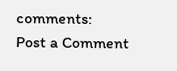comments:
Post a Comment